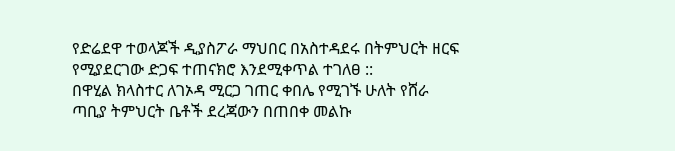የድሬደዋ ተወላጆች ዲያስፖራ ማህበር በአስተዳደሩ በትምህርት ዘርፍ የሚያደርገው ድጋፍ ተጠናክሮ እንደሚቀጥል ተገለፀ ::
በዋሂል ክላስተር ለገኦዳ ሚርጋ ገጠር ቀበሌ የሚገኙ ሁለት የሸራ ጣቢያ ትምህርት ቤቶች ደረጃውን በጠበቀ መልኩ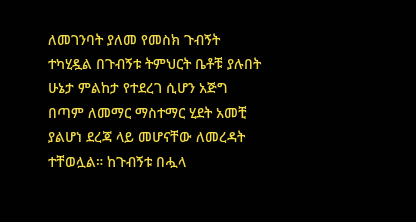ለመገንባት ያለመ የመስክ ጉብኝት ተካሂዷል በጉብኝቱ ትምህርት ቤቶቹ ያሉበት ሁኔታ ምልከታ የተደረገ ሲሆን አጅግ በጣም ለመማር ማስተማር ሂደት አመቺ ያልሆነ ደረጃ ላይ መሆናቸው ለመረዳት ተቸወሏል። ከጉብኝቱ በሗላ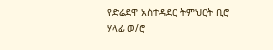የድሬደዋ አስተዳደር ትምህርት ቢሮ ሃላፊ ወ/ሮ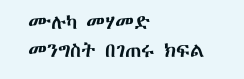ሙሉካ መሃመድ መንግስት በገጠሩ ክፍል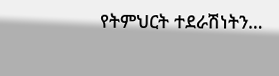የትምህርት ተደራሽነትን…